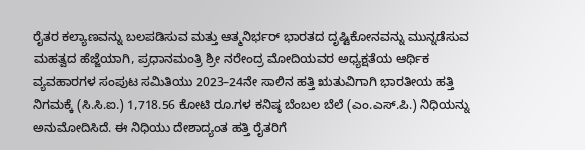ರೈತರ ಕಲ್ಯಾಣವನ್ನು ಬಲಪಡಿಸುವ ಮತ್ತು ಆತ್ಮನಿರ್ಭರ್ ಭಾರತದ ದೃಷ್ಟಿಕೋನವನ್ನು ಮುನ್ನಡೆಸುವ ಮಹತ್ವದ ಹೆಜ್ಜೆಯಾಗಿ, ಪ್ರಧಾನಮಂತ್ರಿ ಶ್ರೀ ನರೇಂದ್ರ ಮೋದಿಯವರ ಅಧ್ಯಕ್ಷತೆಯ ಆರ್ಥಿಕ ವ್ಯವಹಾರಗಳ ಸಂಪುಟ ಸಮಿತಿಯು 2023–24ನೇ ಸಾಲಿನ ಹತ್ತಿ ಋತುವಿಗಾಗಿ ಭಾರತೀಯ ಹತ್ತಿ ನಿಗಮಕ್ಕೆ (ಸಿ.ಸಿ.ಐ.) 1,718.56 ಕೋಟಿ ರೂ.ಗಳ ಕನಿಷ್ಠ ಬೆಂಬಲ ಬೆಲೆ (ಎಂ.ಎಸ್.ಪಿ.) ನಿಧಿಯನ್ನು ಅನುಮೋದಿಸಿದೆ. ಈ ನಿಧಿಯು ದೇಶಾದ್ಯಂತ ಹತ್ತಿ ರೈತರಿಗೆ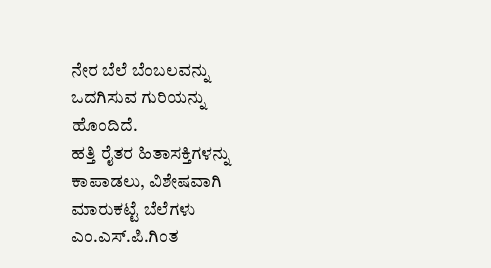ನೇರ ಬೆಲೆ ಬೆಂಬಲವನ್ನು ಒದಗಿಸುವ ಗುರಿಯನ್ನು ಹೊಂದಿದೆ.
ಹತ್ತಿ ರೈತರ ಹಿತಾಸಕ್ತಿಗಳನ್ನು ಕಾಪಾಡಲು, ವಿಶೇಷವಾಗಿ ಮಾರುಕಟ್ಟೆ ಬೆಲೆಗಳು ಎಂ.ಎಸ್.ಪಿ.ಗಿಂತ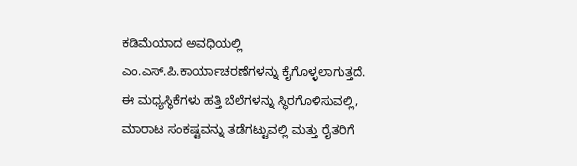ಕಡಿಮೆಯಾದ ಅವಧಿಯಲ್ಲಿ ಎಂ.ಎಸ್.ಪಿ.ಕಾರ್ಯಾಚರಣೆಗಳನ್ನು ಕೈಗೊಳ್ಳಲಾಗುತ್ತದೆ. ಈ ಮಧ್ಯಸ್ಥಿಕೆಗಳು ಹತ್ತಿ ಬೆಲೆಗಳನ್ನು ಸ್ಥಿರಗೊಳಿಸುವಲ್ಲಿ, ಮಾರಾಟ ಸಂಕಷ್ಟವನ್ನು ತಡೆಗಟ್ಟುವಲ್ಲಿ ಮತ್ತು ರೈತರಿಗೆ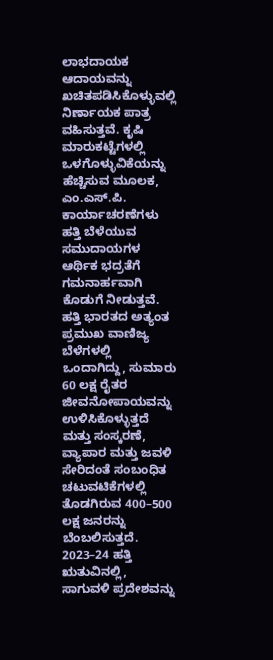ಲಾಭದಾಯಕ ಆದಾಯವನ್ನು ಖಚಿತಪಡಿಸಿಕೊಳ್ಳುವಲ್ಲಿ ನಿರ್ಣಾಯಕ ಪಾತ್ರ ವಹಿಸುತ್ತವೆ. ಕೃಷಿ ಮಾರುಕಟ್ಟೆಗಳಲ್ಲಿ ಒಳಗೊಳ್ಳುವಿಕೆಯನ್ನು ಹೆಚ್ಚಿಸುವ ಮೂಲಕ, ಎಂ.ಎಸ್.ಪಿ. ಕಾರ್ಯಾಚರಣೆಗಳು ಹತ್ತಿ ಬೆಳೆಯುವ ಸಮುದಾಯಗಳ ಆರ್ಥಿಕ ಭದ್ರತೆಗೆ ಗಮನಾರ್ಹವಾಗಿ ಕೊಡುಗೆ ನೀಡುತ್ತವೆ.
ಹತ್ತಿ ಭಾರತದ ಅತ್ಯಂತ ಪ್ರಮುಖ ವಾಣಿಜ್ಯ ಬೆಳೆಗಳಲ್ಲಿ ಒಂದಾಗಿದ್ದು, ಸುಮಾರು 60 ಲಕ್ಷ ರೈತರ ಜೀವನೋಪಾಯವನ್ನು ಉಳಿಸಿಕೊಳ್ಳುತ್ತದೆ ಮತ್ತು ಸಂಸ್ಕರಣೆ, ವ್ಯಾಪಾರ ಮತ್ತು ಜವಳಿ ಸೇರಿದಂತೆ ಸಂಬಂಧಿತ ಚಟುವಟಿಕೆಗಳಲ್ಲಿ ತೊಡಗಿರುವ 400–500 ಲಕ್ಷ ಜನರನ್ನು ಬೆಂಬಲಿಸುತ್ತದೆ.
2023–24 ಹತ್ತಿ ಋತುವಿನಲ್ಲಿ, ಸಾಗುವಳಿ ಪ್ರದೇಶವನ್ನು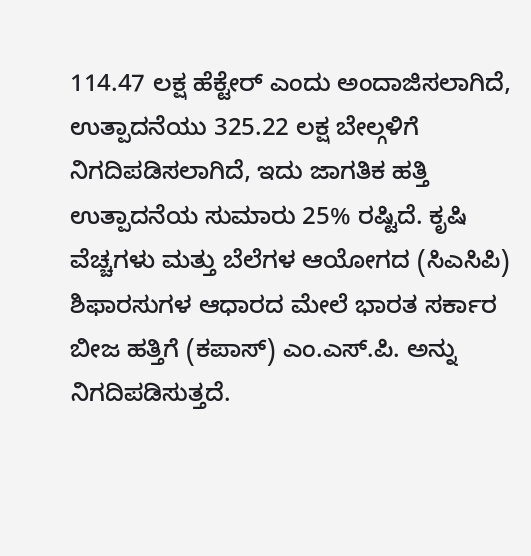114.47 ಲಕ್ಷ ಹೆಕ್ಟೇರ್ ಎಂದು ಅಂದಾಜಿಸಲಾಗಿದೆ, ಉತ್ಪಾದನೆಯು 325.22 ಲಕ್ಷ ಬೇಲ್ಗಳಿಗೆ ನಿಗದಿಪಡಿಸಲಾಗಿದೆ, ಇದು ಜಾಗತಿಕ ಹತ್ತಿ ಉತ್ಪಾದನೆಯ ಸುಮಾರು 25% ರಷ್ಟಿದೆ. ಕೃಷಿ ವೆಚ್ಚಗಳು ಮತ್ತು ಬೆಲೆಗಳ ಆಯೋಗದ (ಸಿಎಸಿಪಿ) ಶಿಫಾರಸುಗಳ ಆಧಾರದ ಮೇಲೆ ಭಾರತ ಸರ್ಕಾರ ಬೀಜ ಹತ್ತಿಗೆ (ಕಪಾಸ್) ಎಂ.ಎಸ್.ಪಿ. ಅನ್ನು ನಿಗದಿಪಡಿಸುತ್ತದೆ.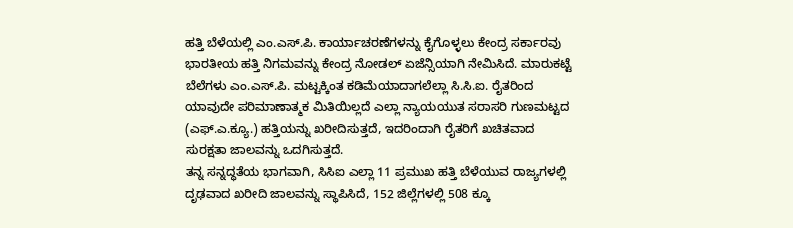ಹತ್ತಿ ಬೆಳೆಯಲ್ಲಿ ಎಂ.ಎಸ್.ಪಿ. ಕಾರ್ಯಾಚರಣೆಗಳನ್ನು ಕೈಗೊಳ್ಳಲು ಕೇಂದ್ರ ಸರ್ಕಾರವು ಭಾರತೀಯ ಹತ್ತಿ ನಿಗಮವನ್ನು ಕೇಂದ್ರ ನೋಡಲ್ ಏಜೆನ್ಸಿಯಾಗಿ ನೇಮಿಸಿದೆ. ಮಾರುಕಟ್ಟೆ ಬೆಲೆಗಳು ಎಂ.ಎಸ್.ಪಿ. ಮಟ್ಟಕ್ಕಿಂತ ಕಡಿಮೆಯಾದಾಗಲೆಲ್ಲಾ ಸಿ.ಸಿ.ಐ. ರೈತರಿಂದ ಯಾವುದೇ ಪರಿಮಾಣಾತ್ಮಕ ಮಿತಿಯಿಲ್ಲದೆ ಎಲ್ಲಾ ನ್ಯಾಯಯುತ ಸರಾಸರಿ ಗುಣಮಟ್ಟದ (ಎಫ್.ಎ.ಕ್ಯೂ.) ಹತ್ತಿಯನ್ನು ಖರೀದಿಸುತ್ತದೆ, ಇದರಿಂದಾಗಿ ರೈತರಿಗೆ ಖಚಿತವಾದ ಸುರಕ್ಷತಾ ಜಾಲವನ್ನು ಒದಗಿಸುತ್ತದೆ.
ತನ್ನ ಸನ್ನದ್ಧತೆಯ ಭಾಗವಾಗಿ, ಸಿಸಿಐ ಎಲ್ಲಾ 11 ಪ್ರಮುಖ ಹತ್ತಿ ಬೆಳೆಯುವ ರಾಜ್ಯಗಳಲ್ಲಿ ದೃಢವಾದ ಖರೀದಿ ಜಾಲವನ್ನು ಸ್ಥಾಪಿಸಿದೆ, 152 ಜಿಲ್ಲೆಗಳಲ್ಲಿ 508 ಕ್ಕೂ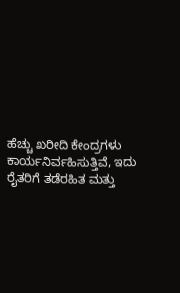ಹೆಚ್ಚು ಖರೀದಿ ಕೇಂದ್ರಗಳು ಕಾರ್ಯನಿರ್ವಹಿಸುತ್ತಿವೆ, ಇದು ರೈತರಿಗೆ ತಡೆರಹಿತ ಮತ್ತು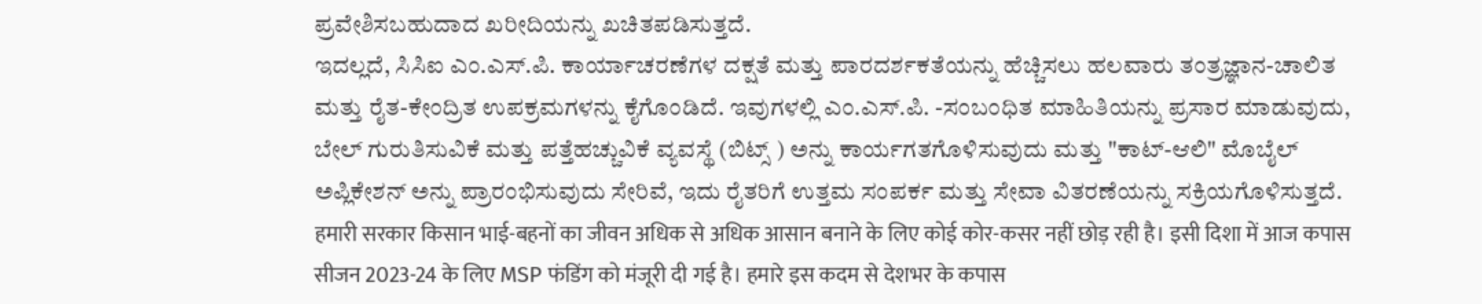ಪ್ರವೇಶಿಸಬಹುದಾದ ಖರೀದಿಯನ್ನು ಖಚಿತಪಡಿಸುತ್ತದೆ.
ಇದಲ್ಲದೆ, ಸಿಸಿಐ ಎಂ.ಎಸ್.ಪಿ. ಕಾರ್ಯಾಚರಣೆಗಳ ದಕ್ಷತೆ ಮತ್ತು ಪಾರದರ್ಶಕತೆಯನ್ನು ಹೆಚ್ಚಿಸಲು ಹಲವಾರು ತಂತ್ರಜ್ಞಾನ-ಚಾಲಿತ ಮತ್ತು ರೈತ-ಕೇಂದ್ರಿತ ಉಪಕ್ರಮಗಳನ್ನು ಕೈಗೊಂಡಿದೆ. ಇವುಗಳಲ್ಲಿ ಎಂ.ಎಸ್.ಪಿ. -ಸಂಬಂಧಿತ ಮಾಹಿತಿಯನ್ನು ಪ್ರಸಾರ ಮಾಡುವುದು, ಬೇಲ್ ಗುರುತಿಸುವಿಕೆ ಮತ್ತು ಪತ್ತೆಹಚ್ಚುವಿಕೆ ವ್ಯವಸ್ಥೆ (ಬಿಟ್ಸ್ ) ಅನ್ನು ಕಾರ್ಯಗತಗೊಳಿಸುವುದು ಮತ್ತು "ಕಾಟ್-ಆಲಿ" ಮೊಬೈಲ್ ಅಪ್ಲಿಕೇಶನ್ ಅನ್ನು ಪ್ರಾರಂಭಿಸುವುದು ಸೇರಿವೆ, ಇದು ರೈತರಿಗೆ ಉತ್ತಮ ಸಂಪರ್ಕ ಮತ್ತು ಸೇವಾ ವಿತರಣೆಯನ್ನು ಸಕ್ರಿಯಗೊಳಿಸುತ್ತದೆ.
हमारी सरकार किसान भाई-बहनों का जीवन अधिक से अधिक आसान बनाने के लिए कोई कोर-कसर नहीं छोड़ रही है। इसी दिशा में आज कपास सीजन 2023-24 के लिए MSP फंडिंग को मंजूरी दी गई है। हमारे इस कदम से देशभर के कपास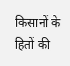किसानों के हितों की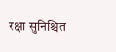रक्षा सुनिश्चित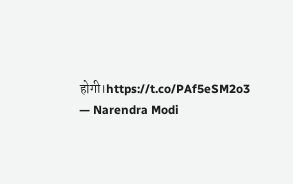होगी।https://t.co/PAf5eSM2o3
— Narendra Modi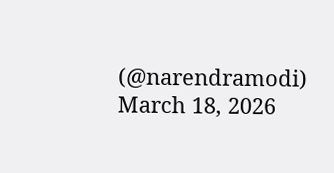(@narendramodi) March 18, 2026